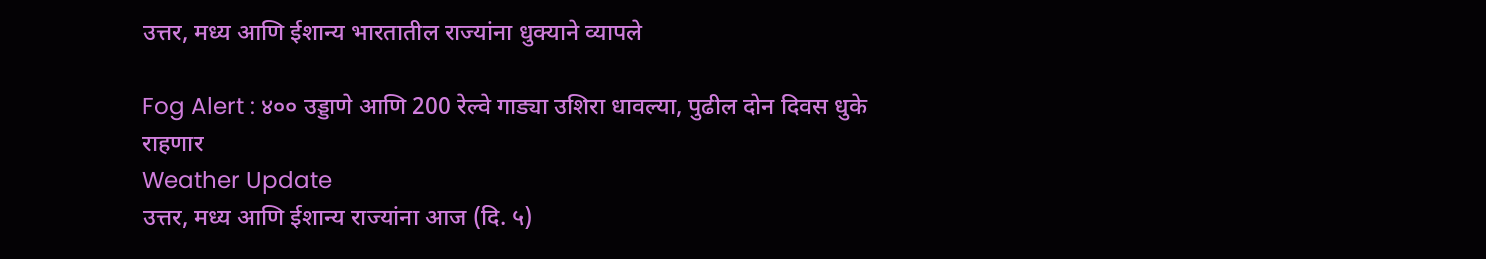उत्तर, मध्य आणि ईशान्य भारतातील राज्‍यांना धुक्याने व्यापले

Fog Alert : ४०० उड्डाणे आणि 200 रेल्‍वे गाड्या उशिरा धावल्‍या, पुढील दोन दिवस धुके राहणार
Weather Update
उत्तर, मध्य आणि ईशान्य राज्‍यांना आज (दि. ५)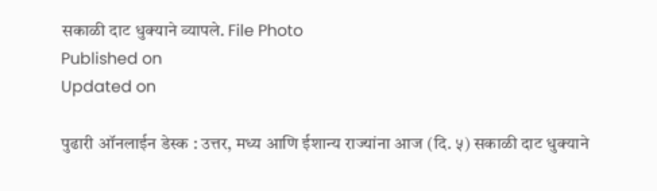सकाळी दाट धुक्याने व्‍यापले. File Photo
Published on
Updated on

पुढारी ऑनलाईन डेस्‍क : उत्तर, मध्य आणि ईशान्य राज्‍यांना आज (दि. ५) सकाळी दाट धुक्याने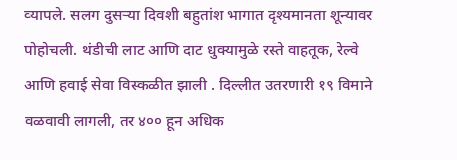व्‍यापले. सलग दुसऱ्या दिवशी बहुतांश भागात दृश्यमानता शून्यावर पोहोचली. थंडीची लाट आणि दाट धुक्यामुळे रस्ते वाहतूक, रेल्वे आणि हवाई सेवा विस्कळीत झाली . दिल्लीत उतरणारी १९ विमाने वळवावी लागली, तर ४०० हून अधिक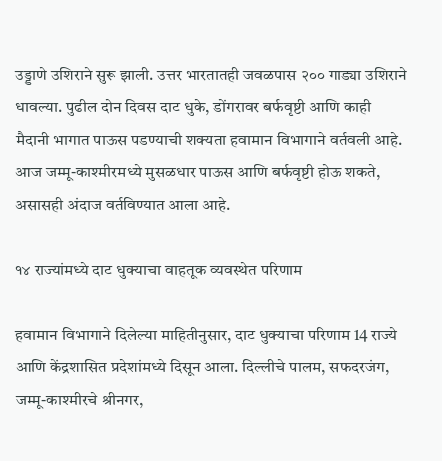उड्डाणे उशिराने सुरू झाली. उत्तर भारतातही जवळपास २०० गाड्या उशिराने धावल्या. पुढील दोन दिवस दाट धुके, डोंगरावर बर्फवृष्टी आणि काही मैदानी भागात पाऊस पडण्याची शक्यता हवामान विभागाने वर्तवली आहे. आज जम्मू-काश्मीरमध्ये मुसळधार पाऊस आणि बर्फवृष्टी होऊ शकते, असासही अंदाज वर्तविण्‍यात आला आहे.

१४ राज्‍यांमध्‍ये दाट धुक्‍याचा वाहतूक व्‍यवस्‍थेत परिणाम

हवामान विभागाने दिलेल्या माहितीनुसार, दाट धुक्याचा परिणाम 14 राज्ये आणि केंद्रशासित प्रदेशांमध्ये दिसून आला. दिल्लीचे पालम, सफदरजंग, जम्मू-काश्मीरचे श्रीनगर,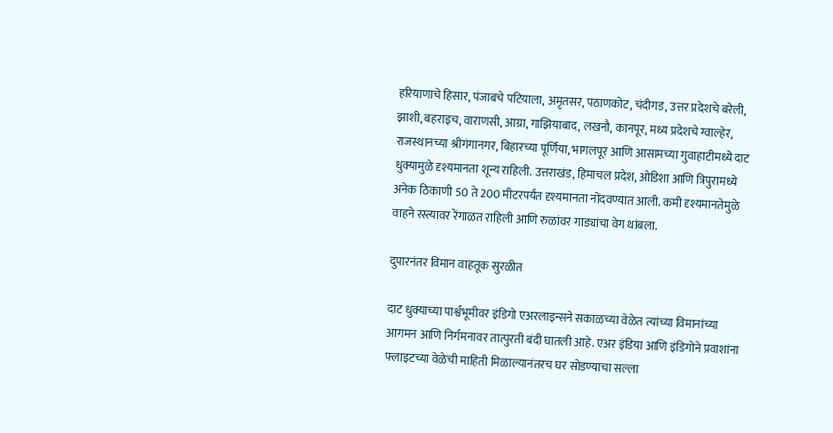हरियाणाचे हिसार, पंजाबचे पटियाला, अमृतसर, पठाणकोट, चंदीगड, उत्तर प्रदेशचे बरेली, झाशी, बहराइच, वाराणसी, आग्रा, गाझियाबाद, लखनौ, कानपूर, मध्य प्रदेशचे ग्वाल्हेर, राजस्थानच्या श्रीगंगानगर, बिहारच्या पूर्णिया, भागलपूर आणि आसामच्या गुवाहाटीमध्ये दाट धुक्यामुळे दृश्यमानता शून्य राहिली. उत्तराखंड, हिमाचल प्रदेश, ओडिशा आणि त्रिपुरामध्ये अनेक ठिकाणी 50 ते 200 मीटरपर्यंत दृश्यमानता नोंदवण्यात आली. कमी दृश्यमानतेमुळे वाहने रस्त्यावर रेंगाळत राहिली आणि रुळांवर गाड्यांचा वेग थांबला.

दुपारनंतर विमान वाहतूक सुरळीत

दाट धुक्याच्या पार्श्वभूमीवर इंडिगो एअरलाइन्सने सकाळच्या वेळेत त्यांच्या विमानांच्या आगमन आणि निर्गमनावर तात्पुरती बंदी घातली आहे. एअर इंडिया आणि इंडिगोने प्रवाशांना फ्लाइटच्या वेळेची माहिती मिळाल्यानंतरच घर सोडण्याचा सल्ला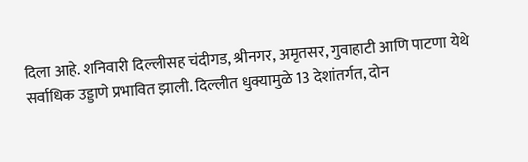दिला आहे. शनिवारी दिल्लीसह चंदीगड, श्रीनगर, अमृतसर, गुवाहाटी आणि पाटणा येथे सर्वाधिक उड्डाणे प्रभावित झाली. दिल्लीत धुक्यामुळे 13 देशांतर्गत, दोन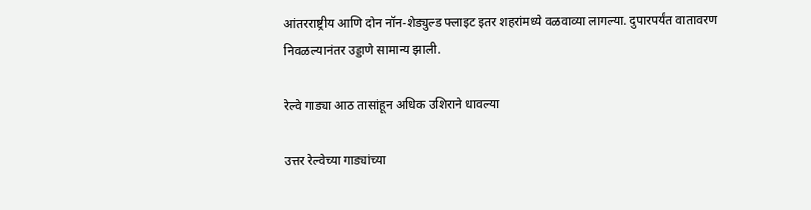आंतरराष्ट्रीय आणि दोन नॉन-शेड्युल्ड फ्लाइट इतर शहरांमध्ये वळवाव्या लागल्या. दुपारपर्यंत वातावरण निवळल्यानंतर उड्डाणे सामान्य झाली.

रेल्‍वे गाड्या आठ तासांहून अधिक उशिराने धावल्या

उत्तर रेल्वेच्या गाड्यांच्या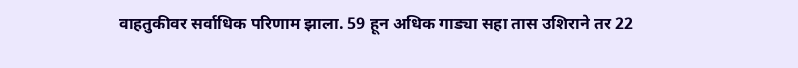वाहतुकीवर सर्वाधिक परिणाम झाला. 59 हून अधिक गाड्या सहा तास उशिराने तर 22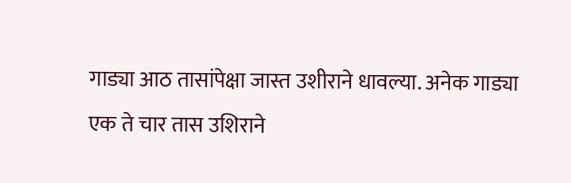गाड्या आठ तासांपेक्षा जास्त उशीराने धावल्या. अनेक गाड्या एक ते चार तास उशिराने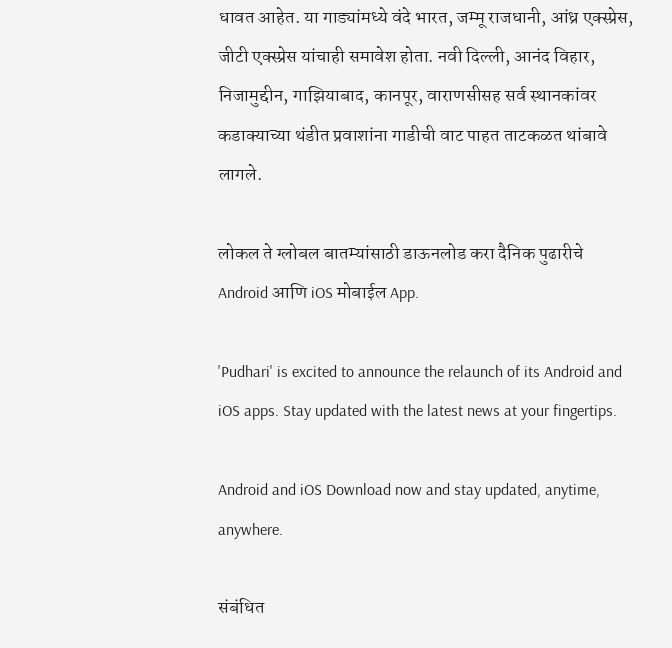धावत आहेत. या गाड्यांमध्ये वंदे भारत, जम्मू राजधानी, आंध्र एक्स्प्रेस, जीटी एक्स्प्रेस यांचाही समावेश होता. नवी दिल्ली, आनंद विहार, निजामुद्दीन, गाझियाबाद, कानपूर, वाराणसीसह सर्व स्थानकांवर कडाक्याच्या थंडीत प्रवाशांना गाडीची वाट पाहत ताटकळत थांबावे लागले.

लोकल ते ग्लोबल बातम्यांसाठी डाऊनलोड करा दैनिक पुढारीचे Android आणि iOS मोबाईल App.

'Pudhari' is excited to announce the relaunch of its Android and iOS apps. Stay updated with the latest news at your fingertips.

Android and iOS Download now and stay updated, anytime, anywhere.

संबंधित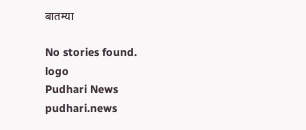बातम्या

No stories found.
logo
Pudhari News
pudhari.news